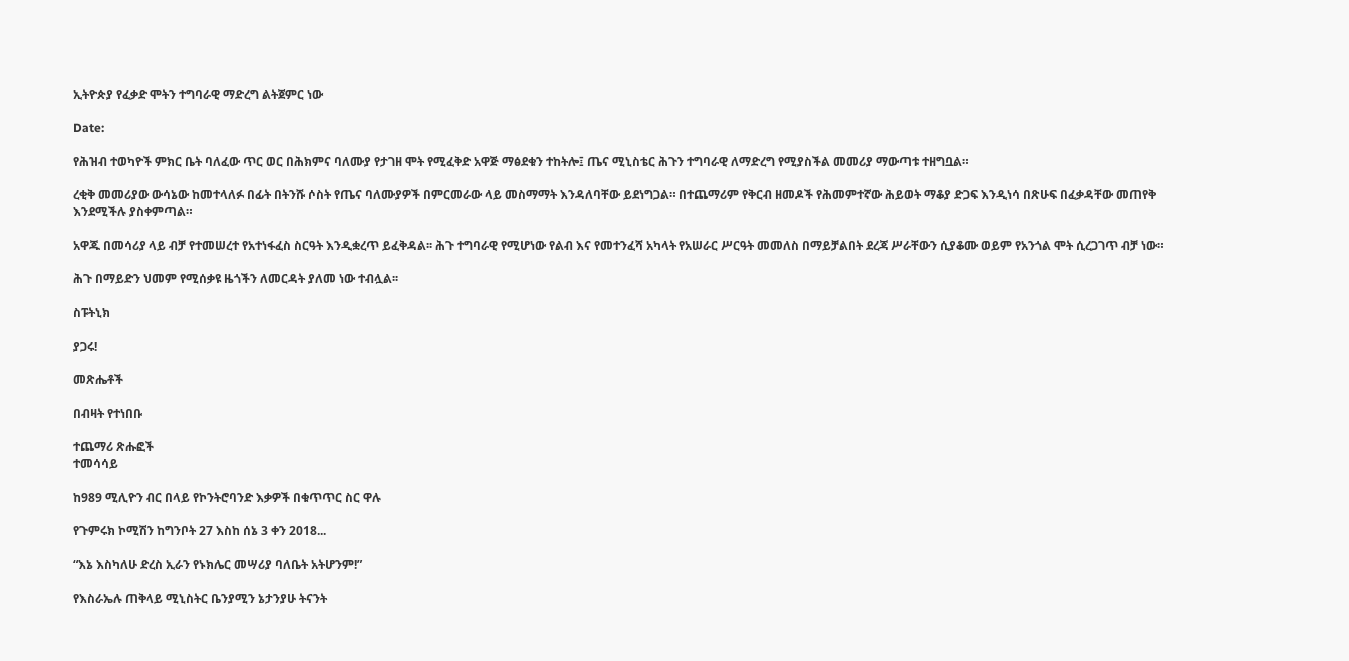ኢትዮጵያ የፈቃድ ሞትን ተግባራዊ ማድረግ ልትጀምር ነው

Date:

የሕዝብ ተወካዮች ምክር ቤት ባለፈው ጥር ወር በሕክምና ባለሙያ የታገዘ ሞት የሚፈቅድ አዋጅ ማፅደቁን ተከትሎ፤ ጤና ሚኒስቴር ሕጉን ተግባራዊ ለማድረግ የሚያስችል መመሪያ ማውጣቱ ተዘግቧል።

ረቂቅ መመሪያው ውሳኔው ከመተላለፉ በፊት በትንሹ ሶስት የጤና ባለሙያዎች በምርመራው ላይ መስማማት እንዳለባቸው ይደነግጋል። በተጨማሪም የቅርብ ዘመዶች የሕመምተኛው ሕይወት ማቆያ ድጋፍ እንዲነሳ በጽሁፍ በፈቃዳቸው መጠየቅ እንደሚችሉ ያስቀምጣል።

አዋጁ በመሳሪያ ላይ ብቻ የተመሠረተ የአተነፋፈስ ስርዓት እንዲቋረጥ ይፈቅዳል፡፡ ሕጉ ተግባራዊ የሚሆነው የልብ እና የመተንፈሻ አካላት የአሠራር ሥርዓት መመለስ በማይቻልበት ደረጃ ሥራቸውን ሲያቆሙ ወይም የአንጎል ሞት ሲረጋገጥ ብቻ ነው።

ሕጉ በማይድን ህመም የሚሰቃዩ ዜጎችን ለመርዳት ያለመ ነው ተብሏል፡፡

ስፑትኒክ

ያጋሩ!

መጽሔቶች

በብዛት የተነበቡ

ተጨማሪ ጽሑፎች
ተመሳሳይ

ከ989 ሚሊዮን ብር በላይ የኮንትሮባንድ እቃዎች በቁጥጥር ስር ዋሉ

የጉምሩክ ኮሚሽን ከግንቦት 27 እስከ ሰኔ 3 ቀን 2018...

“እኔ እስካለሁ ድረስ ኢራን የኑክሌር መሣሪያ ባለቤት አትሆንም!”

የእስራኤሉ ጠቅላይ ሚኒስትር ቤንያሚን ኔታንያሁ ትናንት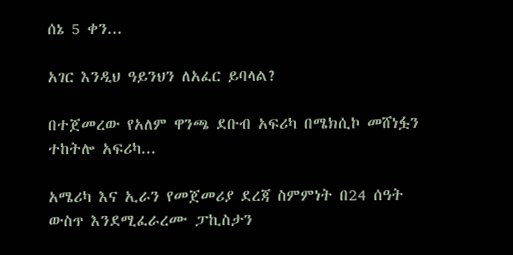ሰኔ 5 ቀን...

አገር እንዲህ ዓይንህን ለአፈር ይባላል?

በተጀመረው የአለም ዋንጫ ደቡብ አፍሪካ በሜክሲኮ መሸነፏን ተከትሎ አፍሪካ...

አሜሪካ እና ኢራን የመጀመሪያ ደረጃ ስምምነት በ24 ሰዓት ውስጥ እንደሚፈራረሙ ፓኪስታን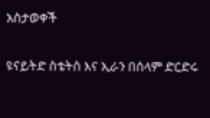አስታወቀች

ዩናይትድ ስቴትስ እና ኢራን በሰላም ድርድሩ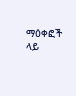ማዕቀፎች ላይ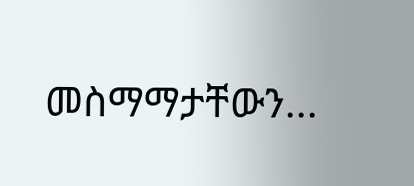መስማማታቸውን...